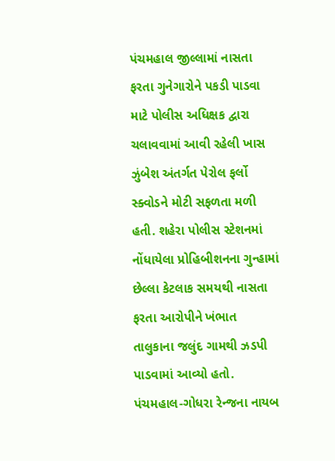પંચમહાલ જીલ્લામાં નાસતા ફરતા ગુનેગારોને પકડી પાડવા માટે પોલીસ અધિક્ષક દ્વારા ચલાવવામાં આવી રહેલી ખાસ ઝુંબેશ અંતર્ગત પેરોલ ફર્લો સ્ક્વોડને મોટી સફળતા મળી હતી. શહેરા પોલીસ સ્ટેશનમાં નોંધાયેલા પ્રોહિબીશનના ગુન્હામાં છેલ્લા કેટલાક સમયથી નાસતા ફરતા આરોપીને ખંભાત તાલુકાના જલુંદ ગામથી ઝડપી પાડવામાં આવ્યો હતો.
પંચમહાલ-ગોધરા રેન્જના નાયબ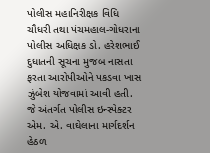પોલીસ મહાનિરીક્ષક વિધિ ચૌધરી તથા પંચમહાલ-ગોધરાના પોલીસ અધિક્ષક ડો. હરેશભાઈ દુધાતની સૂચના મુજબ નાસતા ફરતા આરોપીઓને પકડવા ખાસ ઝુંબેશ યોજવામાં આવી હતી. જે અંતર્ગત પોલીસ ઇન્સ્પેક્ટર એમ. એ. વાઘેલાના માર્ગદર્શન હેઠળ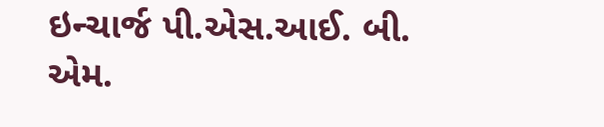ઇન્ચાર્જ પી.એસ.આઈ. બી. એમ.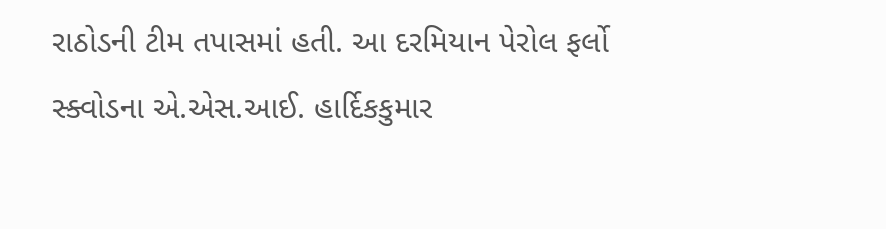રાઠોડની ટીમ તપાસમાં હતી. આ દરમિયાન પેરોલ ફર્લો સ્ક્વોડના એ.એસ.આઈ. હાર્દિકકુમાર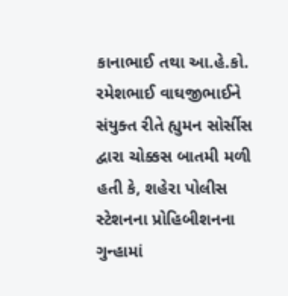કાનાભાઈ તથા આ.હે.કો. રમેશભાઈ વાઘજીભાઈને સંયુક્ત રીતે હ્યુમન સોર્સીસ દ્વારા ચોક્કસ બાતમી મળી હતી કે, શહેરા પોલીસ સ્ટેશનના પ્રોહિબીશનના ગુન્હામાં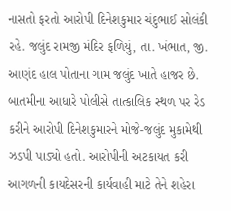નાસતો ફરતો આરોપી દિનેશકુમાર ચંદુભાઈ સોલંકી રહે. જલુંદ રામજી મંદિર ફળિયું, તા. ખંભાત, જી. આણંદ હાલ પોતાના ગામ જલુંદ ખાતે હાજર છે. બાતમીના આધારે પોલીસે તાત્કાલિક સ્થળ પર રેડ કરીને આરોપી દિનેશકુમારને મોજે-જલુંદ મુકામેથી ઝડપી પાડ્યો હતો. આરોપીની અટકાયત કરી આગળની કાયદેસરની કાર્યવાહી માટે તેને શહેરા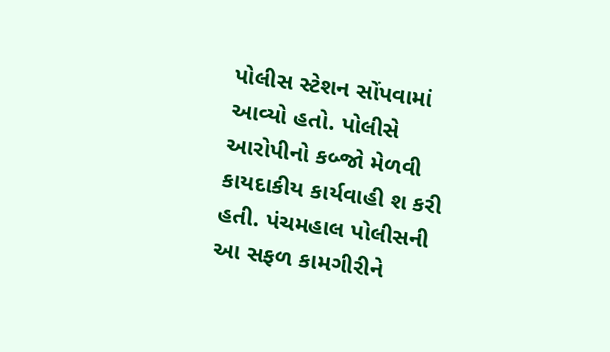પોલીસ સ્ટેશન સોંપવામાં આવ્યો હતો. પોલીસે આરોપીનો કબ્જો મેળવી કાયદાકીય કાર્યવાહી શ કરી હતી. પંચમહાલ પોલીસની આ સફળ કામગીરીને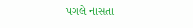પગલે નાસતા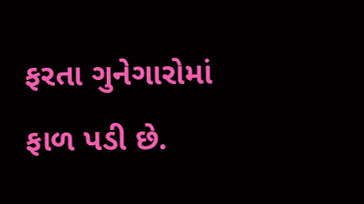ફરતા ગુનેગારોમાં ફાળ પડી છે.